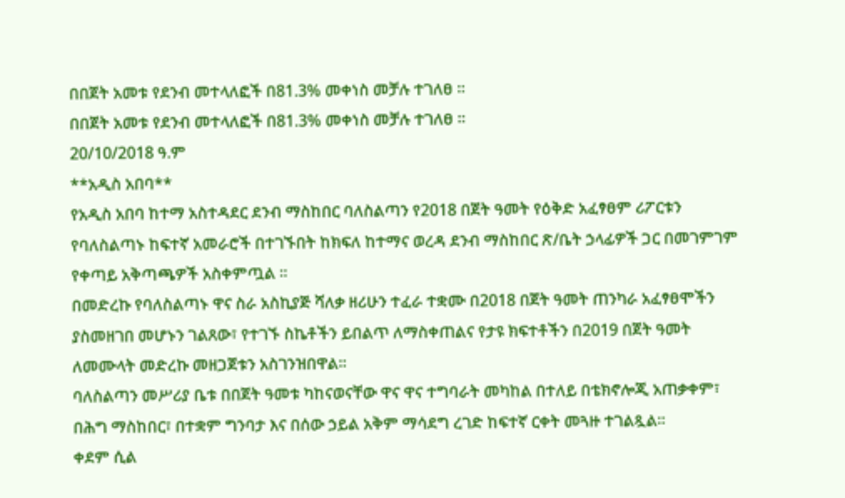በበጀት አመቱ የደንብ መተላለፎች በ81.3% መቀነስ መቻሉ ተገለፀ ።
በበጀት አመቱ የደንብ መተላለፎች በ81.3% መቀነስ መቻሉ ተገለፀ ።
20/10/2018 ዓ.ም
**አዲስ አበባ**
የአዲስ አበባ ከተማ አስተዳደር ደንብ ማስከበር ባለስልጣን የ2018 በጀት ዓመት የዕቅድ አፈፃፀም ሪፖርቱን የባለስልጣኑ ከፍተኛ አመራሮች በተገኙበት ከክፍለ ከተማና ወረዳ ደንብ ማስከበር ጽ/ቤት ኃላፊዎች ጋር በመገምገም የቀጣይ አቅጣጫዎች አስቀምጧል ።
በመድረኩ የባለስልጣኑ ዋና ስራ አስኪያጅ ሻለቃ ዘሪሁን ተፈራ ተቋሙ በ2018 በጀት ዓመት ጠንካራ አፈፃፀሞችን ያስመዘገበ መሆኑን ገልጸው፣ የተገኙ ስኬቶችን ይበልጥ ለማስቀጠልና የታዩ ክፍተቶችን በ2019 በጀት ዓመት ለመሙላት መድረኩ መዘጋጀቱን አስገንዝበዋል።
ባለስልጣን መሥሪያ ቤቱ በበጀት ዓመቱ ካከናወናቸው ዋና ዋና ተግባራት መካከል በተለይ በቴክኖሎጂ አጠቃቀም፣ በሕግ ማስከበር፣ በተቋም ግንባታ እና በሰው ኃይል አቅም ማሳደግ ረገድ ከፍተኛ ርቀት መጓዙ ተገልጿል።
ቀደም ሲል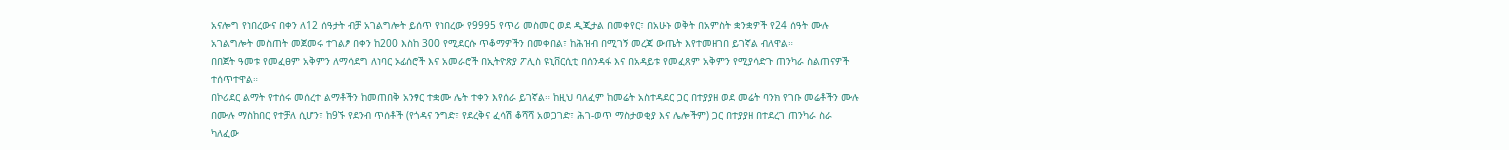አናሎግ የነበረውና በቀን ለ12 ሰዓታት ብቻ አገልግሎት ይሰጥ የነበረው የ9995 የጥሪ መስመር ወደ ዲጂታል በመቀየር፣ በአሁኑ ወቅት በአምስት ቋንቋዎች የ24 ሰዓት ሙሉ አገልግሎት መስጠት መጀመሩ ተገልፆ በቀን ከ200 እስከ 300 የሚደርሱ ጥቆማዎችን በመቀበል፣ ከሕዝብ በሚገኝ መረጃ ውጤት እየተመዘገበ ይገኛል ብለዋል።
በበጀት ዓመቱ የመፈፀም አቅምን ለማሳደግ ለነባር ኦፊሰሮች እና አመራሮች በኢትዮጽያ ፖሊስ ዩኒቨርሲቲ በሰንዳፋ እና በአዳይቱ የመፈጸም አቅምን የሚያሳድጉ ጠንካራ ስልጠናዎች ተሰጥተዋል።
በኮሪደር ልማት የተሰሩ መሰረተ ልማቶችን ከመጠበቅ አንፃር ተቋሙ ሌት ተቀን እየሰራ ይገኛል። ከዚህ ባለፈም ከመሬት አስተዳደር ጋር በተያያዘ ወደ መሬት ባንክ የገቡ መሬቶችን ሙሉ በሙሉ ማስከበር የተቻለ ሲሆን፣ ከ9ኙ የደንብ ጥሰቶች (የጎዳና ንግድ፣ የደረቅና ፈሳሽ ቆሻሻ አወጋገድ፣ ሕገ-ወጥ ማስታወቂያ እና ሌሎችም) ጋር በተያያዘ በተደረገ ጠንካራ ስራ ካለፈው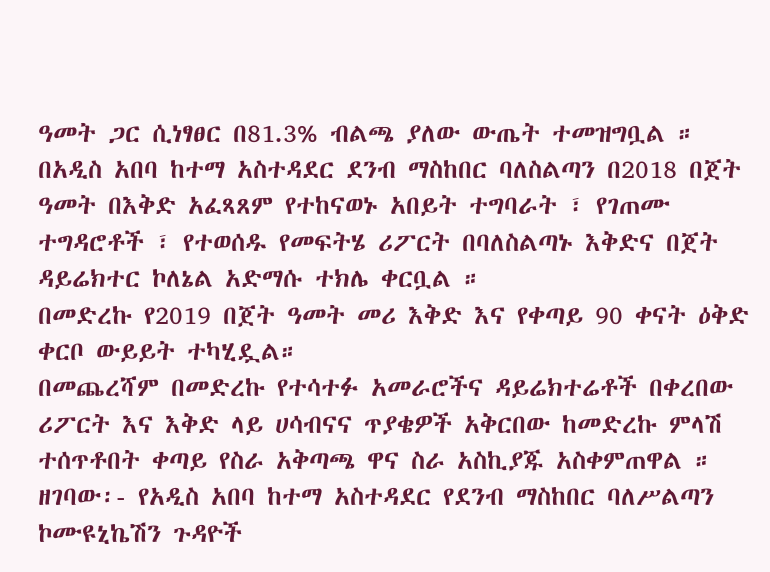ዓመት ጋር ሲነፃፀር በ81.3% ብልጫ ያለው ውጤት ተመዝግቧል ።
በአዲስ አበባ ከተማ አስተዳደር ደንብ ማስከበር ባለስልጣን በ2018 በጀት ዓመት በእቅድ አፈጻጸም የተከናወኑ አበይት ተግባራት ፣ የገጠሙ ተግዳሮቶች ፣ የተወሰዱ የመፍትሄ ሪፖርት በባለስልጣኑ እቅድና በጀት ዳይሬክተር ኮለኔል አድማሱ ተክሌ ቀርቧል ።
በመድረኩ የ2019 በጀት ዓመት መሪ እቅድ እና የቀጣይ 90 ቀናት ዕቅድ ቀርቦ ውይይት ተካሂዷል።
በመጨረሻም በመድረኩ የተሳተፉ አመራሮችና ዳይሬክተሬቶች በቀረበው ሪፖርት እና እቅድ ላይ ሀሳብናና ጥያቄዎች አቅርበው ከመድረኩ ምላሽ ተሰጥቶበት ቀጣይ የስራ አቅጣጫ ዋና ስራ አስኪያጁ አስቀምጠዋል ።
ዘገባው፡- የአዲስ አበባ ከተማ አስተዳደር የደንብ ማስከበር ባለሥልጣን ኮሙዩኒኬሽን ጉዳዮች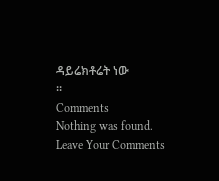ዳይሬክቶሬት ነው
።
Comments
Nothing was found.
Leave Your Comments